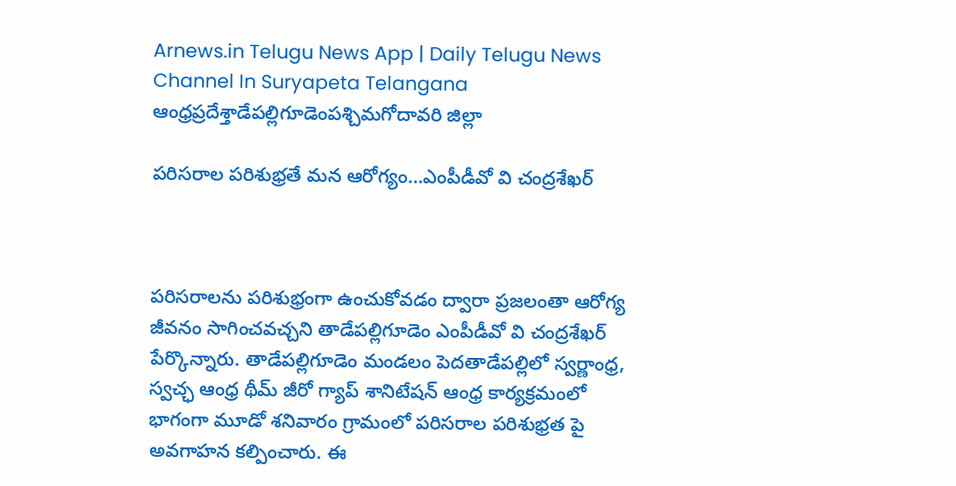Arnews.in Telugu News App | Daily Telugu News Channel In Suryapeta Telangana
ఆంధ్రప్రదేశ్తాడేపల్లిగూడెంపశ్చిమగోదావరి జిల్లా

పరిసరాల పరిశుభ్రతే మన ఆరోగ్యం…ఎంపీడీవో వి చంద్రశేఖర్



పరిసరాలను పరిశుభ్రంగా ఉంచుకోవడం ద్వారా ప్రజలంతా ఆరోగ్య జీవనం సాగించవచ్చని తాడేపల్లిగూడెం ఎంపీడీవో వి చంద్రశేఖర్ పేర్కొన్నారు. తాడేపల్లిగూడెం మండలం పెదతాడేపల్లిలో స్వర్ణాంధ్ర, స్వచ్ఛ ఆంధ్ర థీమ్ జీరో గ్యాప్ శానిటేషన్ ఆంధ్ర కార్యక్రమంలో భాగంగా మూడో శనివారం గ్రామంలో పరిసరాల పరిశుభ్రత పై అవగాహన కల్పించారు. ఈ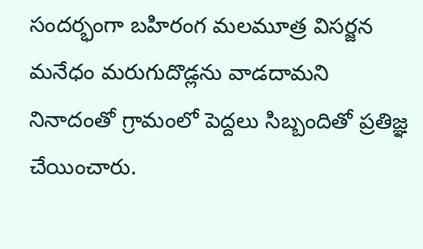సందర్భంగా బహిరంగ మలమూత్ర విసర్జన మనేధం మరుగుదొడ్లను వాడదామని నినాదంతో గ్రామంలో పెద్దలు సిబ్బందితో ప్రతిజ్ఞ చేయించారు.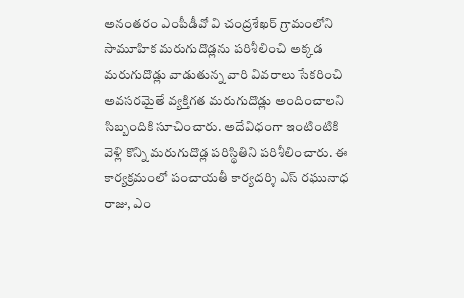అనంతరం ఎంపీడీవో వి చంద్రశేఖర్ గ్రామంలోని సామూహిక మరుగుదొడ్లను పరిశీలించి అక్కడ మరుగుదొడ్లు వాడుతున్న వారి వివరాలు సేకరించి అవసరమైతే వ్యక్తిగత మరుగుదొడ్లు అందించాలని సిబ్బందికి సూచించారు. అదేవిధంగా ఇంటింటికి వెళ్లి కొన్ని మరుగుదొడ్ల పరిస్థితిని పరిశీలించారు. ఈ కార్యక్రమంలో పంచాయతీ కార్యదర్శి ఎస్ రఘునాధ రాజు, ఎం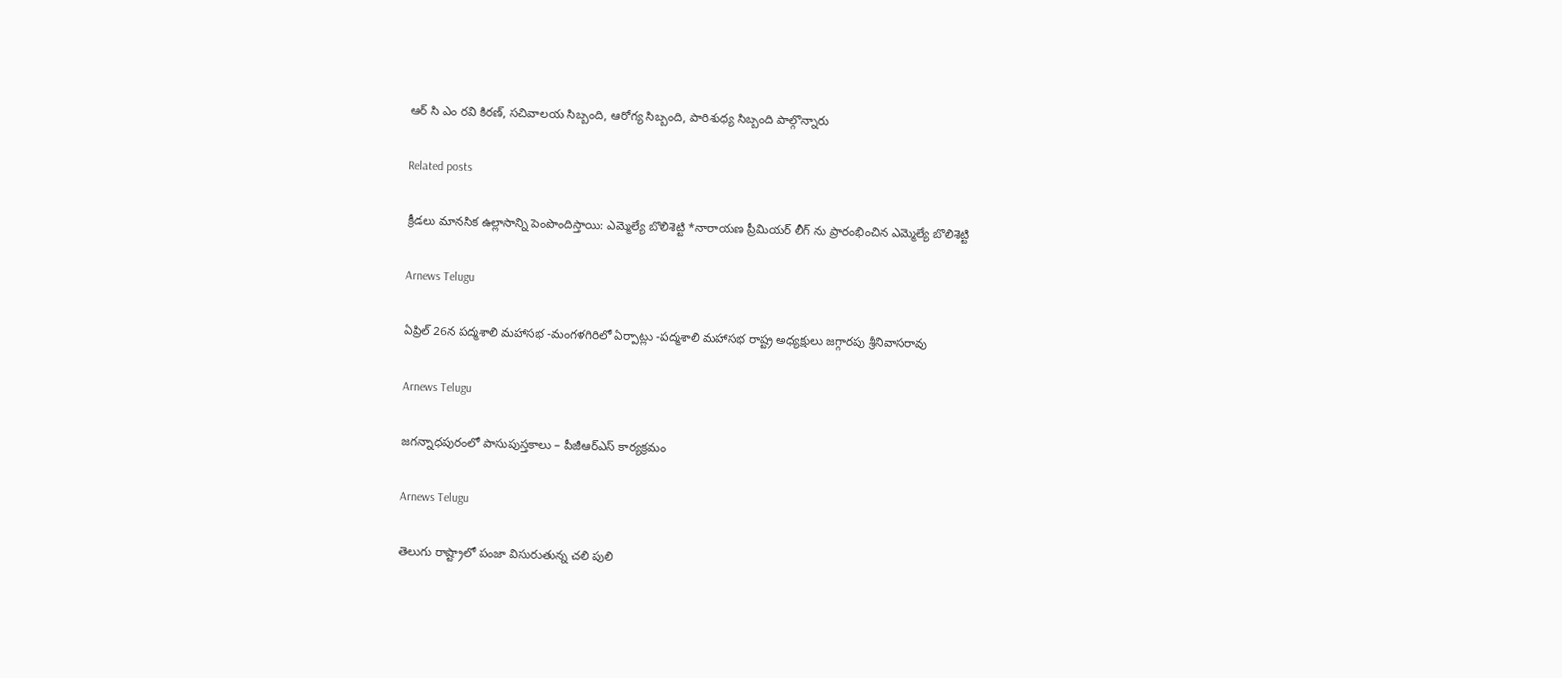ఆర్ సి ఎం రవి కిరణ్, సచివాలయ సిబ్బంది, ఆరోగ్య సిబ్బంది, పారిశుధ్య సిబ్బంది పాల్గొన్నారు

Related posts

క్రీడలు మానసిక ఉల్లాసాన్ని పెంపొందిస్తాయి: ఎమ్మెల్యే బొలిశెట్టి *నారాయణ ప్రీమియర్ లీగ్ ను ప్రారంభించిన ఎమ్మెల్యే బొలిశెట్టి

Arnews Telugu

ఏప్రిల్ 26న పద్మశాలి మహాసభ -మంగళగిరిలో ఏర్పాట్లు -పద్మశాలి మహాసభ రాష్ట్ర అధ్యక్షులు జగ్గారపు శ్రీనివాసరావు

Arnews Telugu

జగన్నాధపురంలో పాసుపుస్తకాలు – పీజీఆర్‌ఎస్ కార్యక్రమం

Arnews Telugu

తెలుగు రాష్ట్రాలో పంజా విసురుతున్న చలి పులి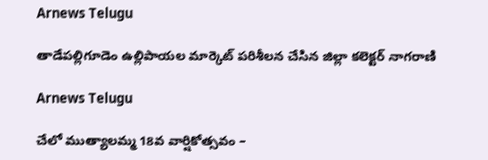Arnews Telugu

తాడేపల్లిగూడెం ఉల్లిపాయల మార్కెట్ పరిశీలన చేసిన జిల్లా కలెక్టర్ నాగరాణి

Arnews Telugu

చేలో ముత్యాలమ్మ 18వ వార్షికోత్సవం –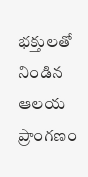భక్తులతో నిండిన ఆలయ ప్రాంగణం